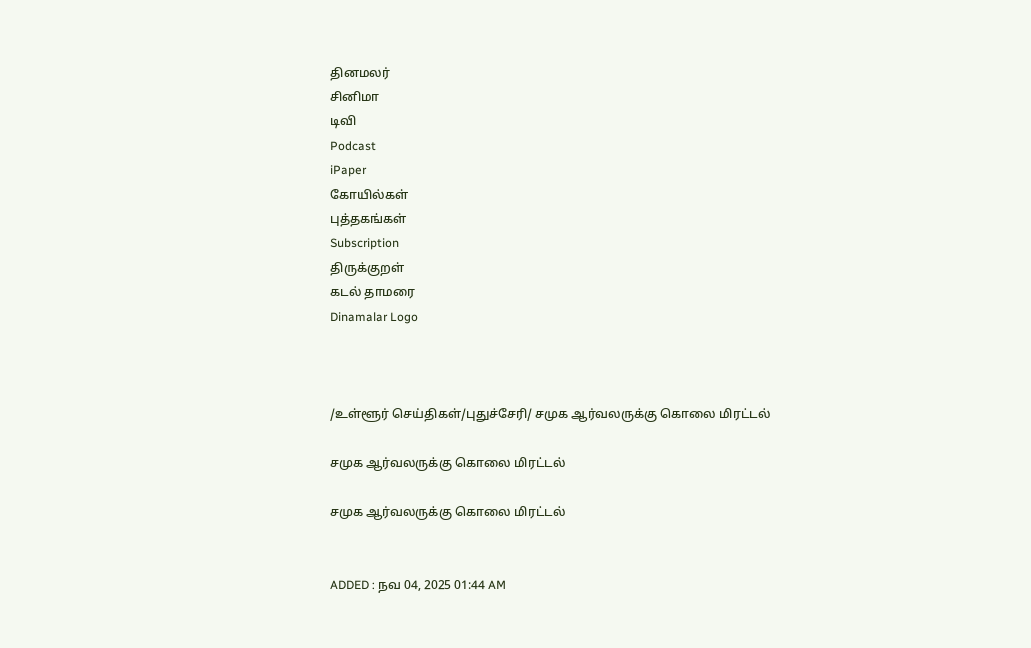தினமலர்
சினிமா
டிவி
Podcast
iPaper
கோயில்கள்
புத்தகங்கள்
Subscription
திருக்குறள்
கடல் தாமரை
Dinamalar Logo



/உள்ளூர் செய்திகள்/புதுச்சேரி/ சமுக ஆர்வலருக்கு கொலை மிரட்டல்

சமுக ஆர்வலருக்கு கொலை மிரட்டல்

சமுக ஆர்வலருக்கு கொலை மிரட்டல்


ADDED : நவ 04, 2025 01:44 AM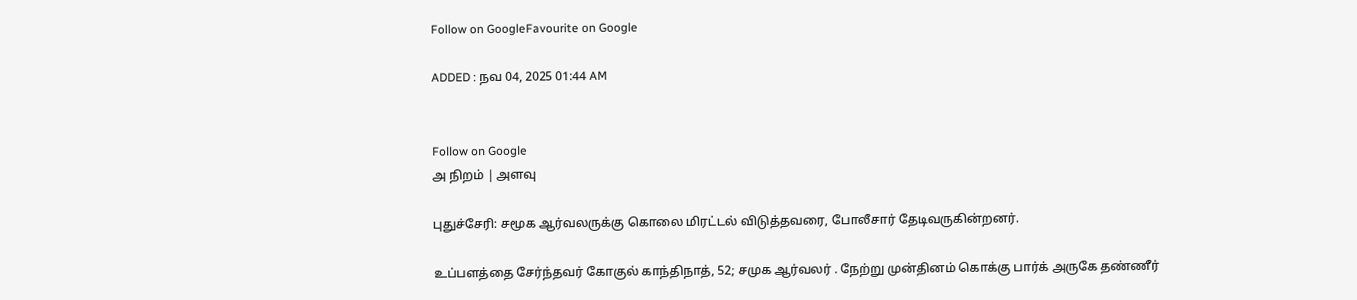Follow on GoogleFavourite on Google

ADDED : நவ 04, 2025 01:44 AM


Follow on Google
அ நிறம் | அளவு

புதுச்சேரி: சமூக ஆர்வலருக்கு கொலை மிரட்டல் விடுத்தவரை, போலீசார் தேடிவருகின்றனர்.

உப்பளத்தை சேர்ந்தவர் கோகுல் காந்திநாத், 52; சமுக ஆர்வலர் . நேற்று முன்தினம் கொக்கு பார்க் அருகே தண்ணீர்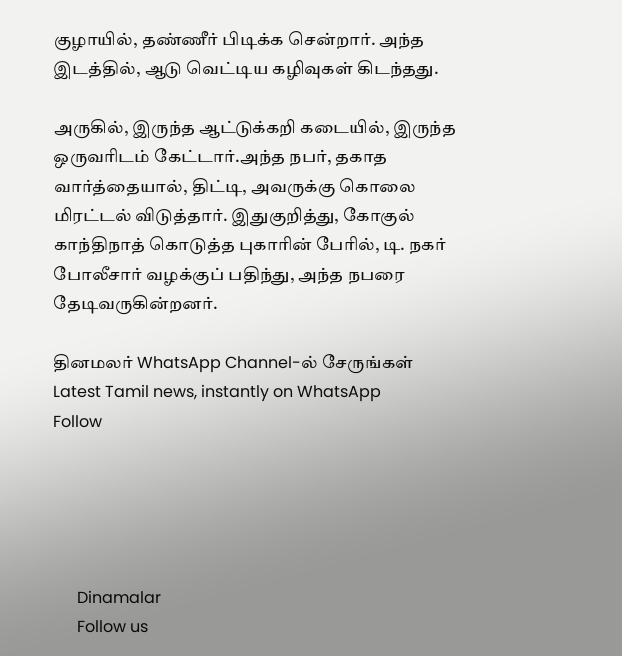குழாயில், தண்ணீர் பிடிக்க சென்றார். அந்த இடத்தில், ஆடு வெட்டிய கழிவுகள் கிடந்தது.

அருகில், இருந்த ஆட்டுக்கறி கடையில், இருந்த ஒருவரிடம் கேட்டார்.அந்த நபர், தகாத வார்த்தையால், திட்டி, அவருக்கு கொலை மிரட்டல் விடுத்தார். இதுகுறித்து, கோகுல் காந்திநாத் கொடுத்த புகாரின் பேரில், டி. நகர் போலீசார் வழக்குப் பதிந்து, அந்த நபரை தேடிவருகின்றனர்.

தினமலர் WhatsApp Channel-ல் சேருங்கள்
Latest Tamil news, instantly on WhatsApp
Follow





      Dinamalar
      Follow us